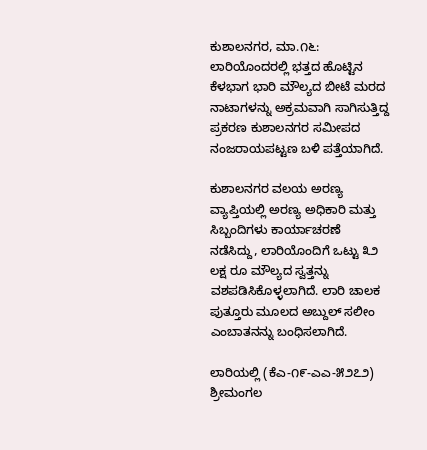ಕುಶಾಲನಗರ, ಮಾ.೧೬: ಲಾರಿಯೊಂದರಲ್ಲಿ ಭತ್ತದ ಹೊಟ್ಟಿನ ಕೆಳಭಾಗ ಭಾರಿ ಮೌಲ್ಯದ ಬೀಟೆ ಮರದ ನಾಟಾಗಳನ್ನು ಅಕ್ರಮವಾಗಿ ಸಾಗಿಸುತ್ತಿದ್ದ ಪ್ರಕರಣ ಕುಶಾಲನಗರ ಸಮೀಪದ ನಂಜರಾಯಪಟ್ಟಣ ಬಳಿ ಪತ್ತೆಯಾಗಿದೆ.

ಕುಶಾಲನಗರ ವಲಯ ಅರಣ್ಯ ವ್ಯಾಪ್ತಿಯಲ್ಲಿ ಅರಣ್ಯ ಅಧಿಕಾರಿ ಮತ್ತು ಸಿಬ್ಬಂದಿಗಳು ಕಾರ್ಯಾಚರಣೆ ನಡೆಸಿದ್ದು, ಲಾರಿಯೊಂದಿಗೆ ಒಟ್ಟು ೩೨ ಲಕ್ಷ ರೂ ಮೌಲ್ಯದ ಸ್ವತ್ತನ್ನು ವಶಪಡಿಸಿಕೊಳ್ಳಲಾಗಿದೆ. ಲಾರಿ ಚಾಲಕ ಪುತ್ತೂರು ಮೂಲದ ಅಬ್ದುಲ್ ಸಲೀಂ ಎಂಬಾತನನ್ನು ಬಂಧಿಸಲಾಗಿದೆ.

ಲಾರಿಯಲ್ಲಿ (ಕೆಎ-೧೯-ಎಎ-೫೨೭೨) ಶ್ರೀಮಂಗಲ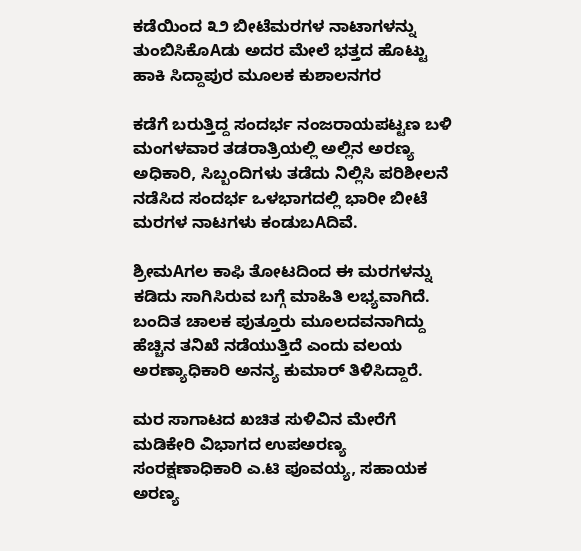ಕಡೆಯಿಂದ ೩೨ ಬೀಟೆಮರಗಳ ನಾಟಾಗಳನ್ನು ತುಂಬಿಸಿಕೊAಡು ಅದರ ಮೇಲೆ ಭತ್ತದ ಹೊಟ್ಟು ಹಾಕಿ ಸಿದ್ದಾಪುರ ಮೂಲಕ ಕುಶಾಲನಗರ

ಕಡೆಗೆ ಬರುತ್ತಿದ್ದ ಸಂದರ್ಭ ನಂಜರಾಯಪಟ್ಟಣ ಬಳಿ ಮಂಗಳವಾರ ತಡರಾತ್ರಿಯಲ್ಲಿ ಅಲ್ಲಿನ ಅರಣ್ಯ ಅಧಿಕಾರಿ, ಸಿಬ್ಬಂದಿಗಳು ತಡೆದು ನಿಲ್ಲಿಸಿ ಪರಿಶೀಲನೆ ನಡೆಸಿದ ಸಂದರ್ಭ ಒಳಭಾಗದಲ್ಲಿ ಭಾರೀ ಬೀಟೆ ಮರಗಳ ನಾಟಗಳು ಕಂಡುಬAದಿವೆ.

ಶ್ರೀಮAಗಲ ಕಾಫಿ ತೋಟದಿಂದ ಈ ಮರಗಳನ್ನು ಕಡಿದು ಸಾಗಿಸಿರುವ ಬಗ್ಗೆ ಮಾಹಿತಿ ಲಭ್ಯವಾಗಿದೆ. ಬಂದಿತ ಚಾಲಕ ಪುತ್ತೂರು ಮೂಲದವನಾಗಿದ್ದು ಹೆಚ್ಚಿನ ತನಿಖೆ ನಡೆಯುತ್ತಿದೆ ಎಂದು ವಲಯ ಅರಣ್ಯಾಧಿಕಾರಿ ಅನನ್ಯ ಕುಮಾರ್ ತಿಳಿಸಿದ್ದಾರೆ.

ಮರ ಸಾಗಾಟದ ಖಚಿತ ಸುಳಿವಿನ ಮೇರೆಗೆ ಮಡಿಕೇರಿ ವಿಭಾಗದ ಉಪಅರಣ್ಯ ಸಂರಕ್ಷಣಾಧಿಕಾರಿ ಎ.ಟಿ ಪೂವಯ್ಯ, ಸಹಾಯಕ ಅರಣ್ಯ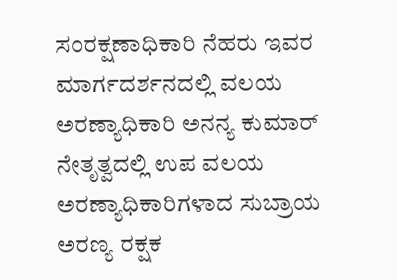ಸಂರಕ್ಷಣಾಧಿಕಾರಿ ನೆಹರು ಇವರ ಮಾರ್ಗದರ್ಶನದಲ್ಲಿ ವಲಯ ಅರಣ್ಯಾಧಿಕಾರಿ ಅನನ್ಯ ಕುಮಾರ್ ನೇತೃತ್ವದಲ್ಲಿ ಉಪ ವಲಯ ಅರಣ್ಯಾಧಿಕಾರಿಗಳಾದ ಸುಬ್ರಾಯ ಅರಣ್ಯ ರಕ್ಷಕ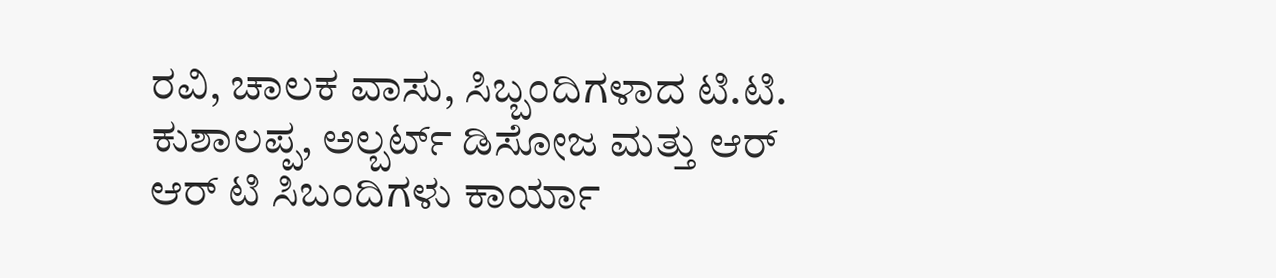ರವಿ, ಚಾಲಕ ವಾಸು, ಸಿಬ್ಬಂದಿಗಳಾದ ಟಿ.ಟಿ. ಕುಶಾಲಪ್ಪ, ಅಲ್ಬರ್ಟ್ ಡಿಸೋಜ ಮತ್ತು ಆರ್ ಆರ್ ಟಿ ಸಿಬಂದಿಗಳು ಕಾರ್ಯಾ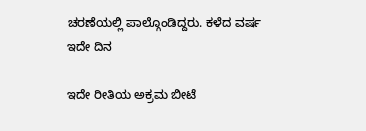ಚರಣೆಯಲ್ಲಿ ಪಾಲ್ಗೊಂಡಿದ್ದರು. ಕಳೆದ ವರ್ಷ ಇದೇ ದಿನ

ಇದೇ ರೀತಿಯ ಅಕ್ರಮ ಬೀಟೆ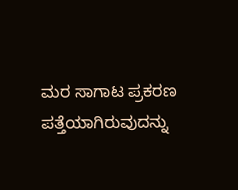ಮರ ಸಾಗಾಟ ಪ್ರಕರಣ ಪತ್ತೆಯಾಗಿರುವುದನ್ನು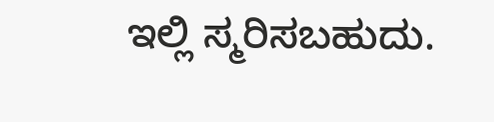ಇಲ್ಲಿ ಸ್ಮರಿಸಬಹುದು.